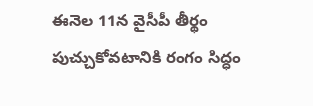ఈనెల 11న వైసీపీ తీర్థం పుచ్చుకోవటానికి రంగం సిద్ధం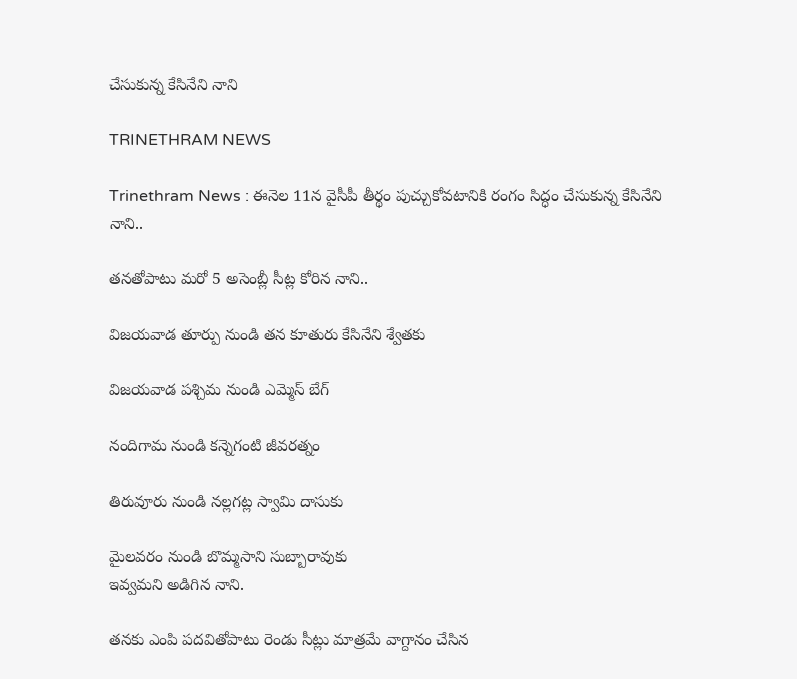చేసుకున్న కేసినేని నాని

TRINETHRAM NEWS

Trinethram News : ఈనెల 11న వైసీపీ తీర్థం పుచ్చుకోవటానికి రంగం సిద్ధం చేసుకున్న కేసినేని నాని..

తనతోపాటు మరో 5 అసెంబ్లీ సీట్ల కోరిన నాని..

విజయవాడ తూర్పు నుండి తన కూతురు కేసినేని శ్వేతకు

విజయవాడ పశ్చిమ నుండి ఎమ్మెస్ బేగ్

నందిగామ నుండి కన్నెగంటి జీవరత్నం

తిరువూరు నుండి నల్లగట్ల స్వామి దాసుకు

మైలవరం నుండి బొమ్మసాని సుబ్బారావుకు
ఇవ్వమని అడిగిన నాని.

తనకు ఎంపి పదవితోపాటు రెండు సీట్లు మాత్రమే వాగ్దానం చేసిన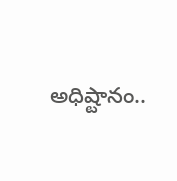అధిష్టానం..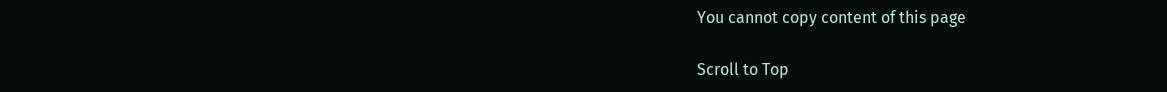You cannot copy content of this page

Scroll to Top